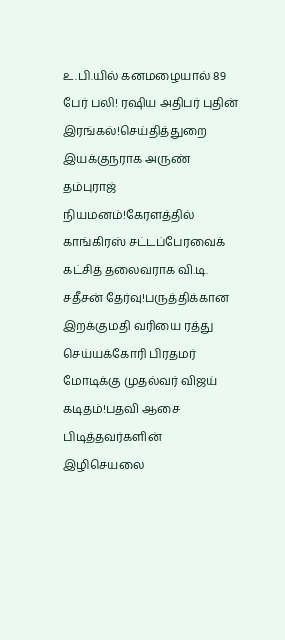உ.பி.யில் கனமழையால் 89 பேர் பலி! ரஷிய அதிபர் புதின் இரங்கல்!செய்தித்துறை இயக்குநராக அருண் தம்புராஜ் நியமனம்!கேரளத்தில் காங்கிரஸ் சட்டப்பேரவைக் கட்சித் தலைவராக வி.டி. சதீசன் தேர்வு!பருத்திக்கான இறக்குமதி வரியை ரத்து செய்யக்கோரி பிரதமர் மோடிக்கு முதல்வர் விஜய் கடிதம்!பதவி ஆசை பிடித்தவர்களின் இழிசெயலை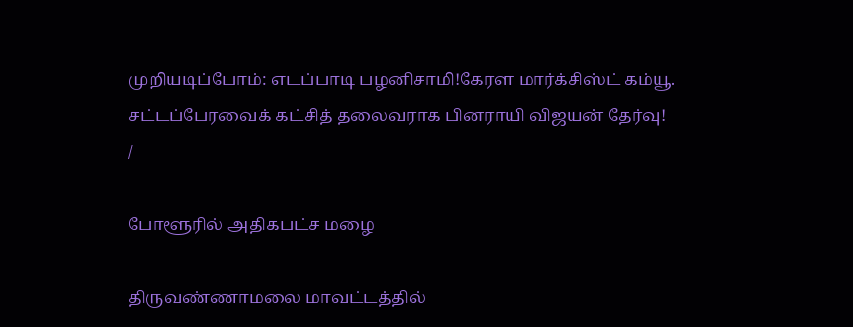முறியடிப்போம்: எடப்பாடி பழனிசாமி!கேரள மார்க்சிஸ்ட் கம்யூ. சட்டப்பேரவைக் கட்சித் தலைவராக பினராயி விஜயன் தேர்வு!
/

போளூரில் அதிகபட்ச மழை

திருவண்ணாமலை மாவட்டத்தில்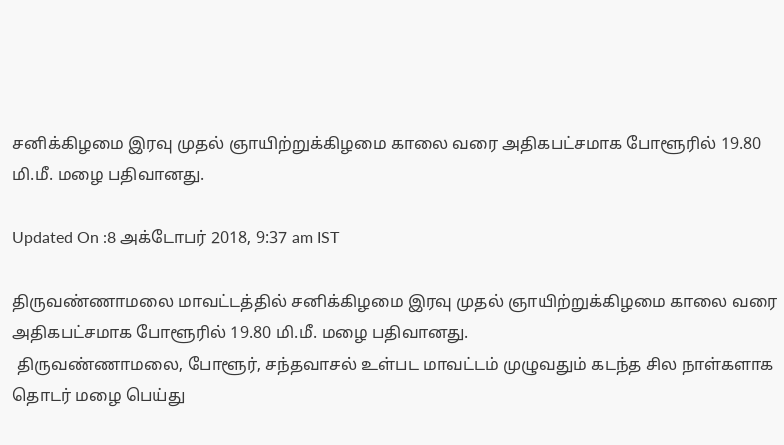சனிக்கிழமை இரவு முதல் ஞாயிற்றுக்கிழமை காலை வரை அதிகபட்சமாக போளூரில் 19.80 மி.மீ. மழை பதிவானது.

Updated On :8 அக்டோபர் 2018, 9:37 am IST

திருவண்ணாமலை மாவட்டத்தில் சனிக்கிழமை இரவு முதல் ஞாயிற்றுக்கிழமை காலை வரை அதிகபட்சமாக போளூரில் 19.80 மி.மீ. மழை பதிவானது.
 திருவண்ணாமலை, போளூர், சந்தவாசல் உள்பட மாவட்டம் முழுவதும் கடந்த சில நாள்களாக தொடர் மழை பெய்து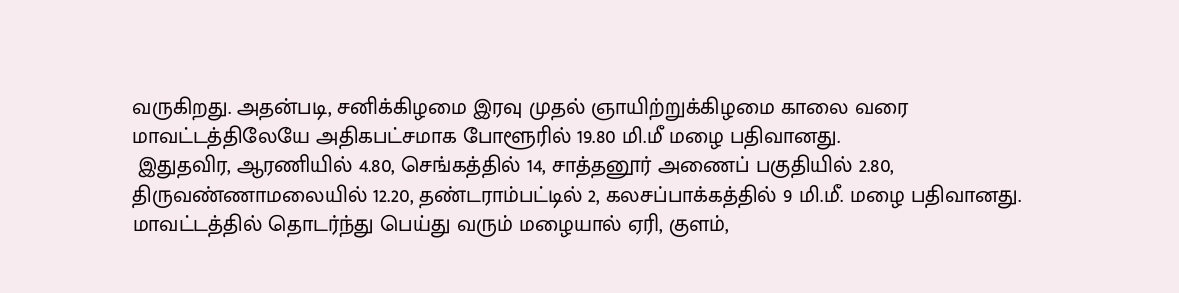வருகிறது. அதன்படி, சனிக்கிழமை இரவு முதல் ஞாயிற்றுக்கிழமை காலை வரை மாவட்டத்திலேயே அதிகபட்சமாக போளூரில் 19.80 மி.மீ மழை பதிவானது.
 இதுதவிர, ஆரணியில் 4.80, செங்கத்தில் 14, சாத்தனூர் அணைப் பகுதியில் 2.80, திருவண்ணாமலையில் 12.20, தண்டராம்பட்டில் 2, கலசப்பாக்கத்தில் 9 மி.மீ. மழை பதிவானது. மாவட்டத்தில் தொடர்ந்து பெய்து வரும் மழையால் ஏரி, குளம்,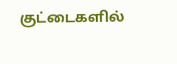குட்டைகளில்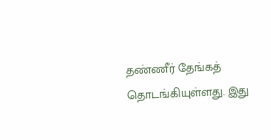தண்ணீர் தேங்கத் தொடங்கியுள்ளது. இது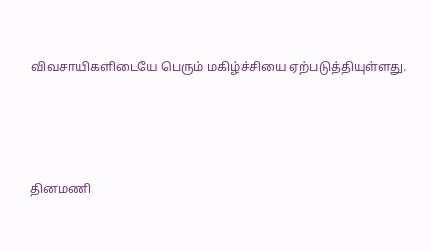விவசாயிகளிடையே பெரும் மகிழ்ச்சியை ஏற்படுத்தியுள்ளது.




தினமணி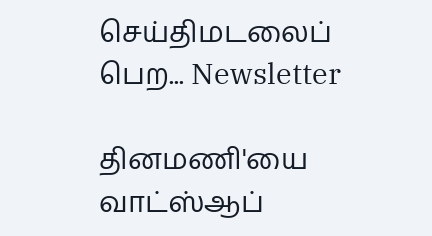செய்திமடலைப் பெற... Newsletter

தினமணி'யை வாட்ஸ்ஆப்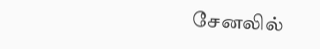சேனலில்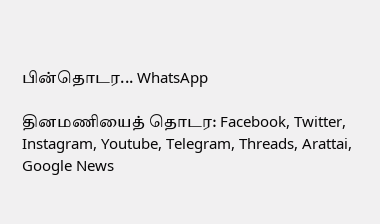பின்தொடர... WhatsApp

தினமணியைத் தொடர: Facebook, Twitter, Instagram, Youtube, Telegram, Threads, Arattai, Google News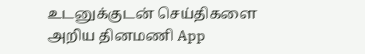உடனுக்குடன் செய்திகளை அறிய தினமணி App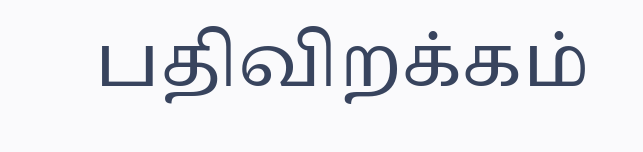பதிவிறக்கம்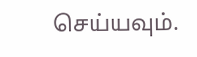செய்யவும்.